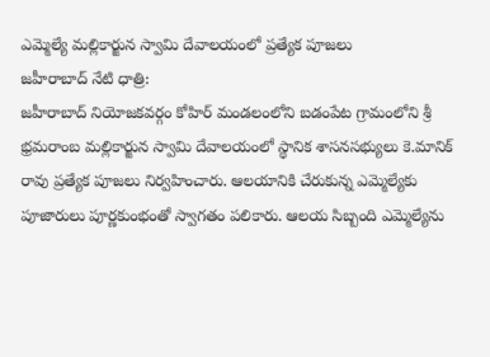ఎమ్మెల్యే మల్లికార్జున స్వామి దేవాలయంలో ప్రత్యేక పూజలు
జహీరాబాద్ నేటి ధాత్రి:
జహీరాబాద్ నియోజకవర్గం కోహిర్ మండలంలోని బడంపేట గ్రామంలోని శ్రీ భ్రమరాంబ మల్లికార్జున స్వామి దేవాలయంలో స్థానిక శాసనసభ్యులు కె.మానిక్ రావు ప్రత్యేక పూజలు నిర్వహించారు. ఆలయానికి చేరుకున్న ఎమ్మెల్యేకు పూజారులు పూర్ణకుంభంతో స్వాగతం పలికారు. ఆలయ సిబ్బంది ఎమ్మెల్యేను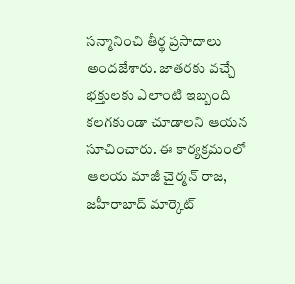సన్మానించి తీర్థ ప్రసాదాలు అందజేశారు. జాతరకు వచ్చే భక్తులకు ఎలాంటి ఇబ్బంది కలగకుండా చూడాలని ఆయన సూచించారు. ఈ కార్యక్రమంలో ఆలయ మాజీ చైర్మన్ రాజ, జహీరాబాద్ మార్కెట్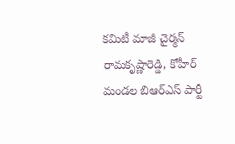కమిటీ మాజీ చైర్మన్ రామకృష్ణారెడ్డి, కోహీర్ మండల బిఆర్ఎస్ పార్టీ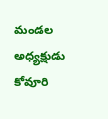మండల అధ్యక్షుడు కోవూరి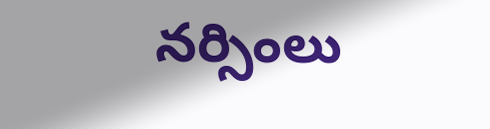నర్సింలు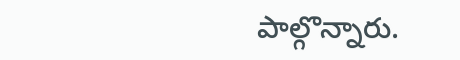పాల్గొన్నారు.